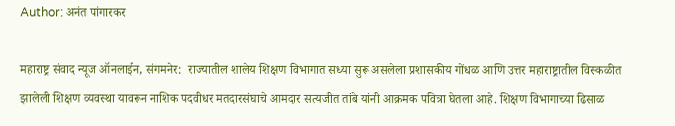Author: अनंत पांगारकर

महाराष्ट्र संवाद न्यूज ऑनलाईन, संगमनेर:  राज्यातील शालेय शिक्षण विभागात सध्या सुरू असलेला प्रशासकीय गोंधळ आणि उत्तर महाराष्ट्रातील विस्कळीत झालेली शिक्षण व्यवस्था यावरून नाशिक पदवीधर मतदारसंघाचे आमदार सत्यजीत तांबे यांनी आक्रमक पवित्रा घेतला आहे. शिक्षण विभागाच्या ढिसाळ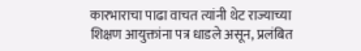कारभाराचा पाढा वाचत त्यांनी थेट राज्याच्या शिक्षण आयुक्तांना पत्र धाडले असून, प्रलंबित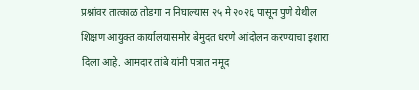प्रश्नांवर तात्काळ तोडगा न निघाल्यास २५ मे २०२६ पासून पुणे येथील शिक्षण आयुक्त कार्यालयासमोर बेमुदत धरणे आंदोलन करण्याचा इशारा दिला आहे. आमदार तांबे यांनी पत्रात नमूद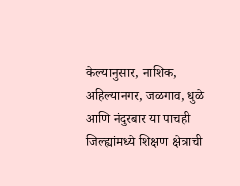केल्यानुसार, नाशिक, अहिल्यानगर, जळगाव, धुळे आणि नंदुरबार या पाचही जिल्ह्यांमध्ये शिक्षण क्षेत्राची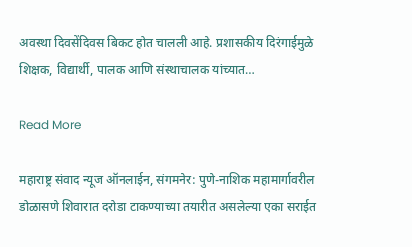अवस्था दिवसेंदिवस बिकट होत चालली आहे. प्रशासकीय दिरंगाईमुळे शिक्षक, विद्यार्थी, पालक आणि संस्थाचालक यांच्यात…

Read More

महाराष्ट्र संवाद न्यूज ऑनलाईन, संगमनेर: पुणे-नाशिक महामार्गावरील डोळासणे शिवारात दरोडा टाकण्याच्या तयारीत असलेल्या एका सराईत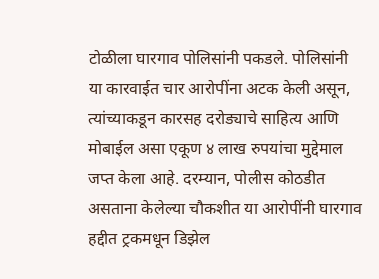टोळीला घारगाव पोलिसांनी पकडले. पोलिसांनी या कारवाईत चार आरोपींना अटक केली असून, त्यांच्याकडून कारसह दरोड्याचे साहित्य आणि मोबाईल असा एकूण ४ लाख रुपयांचा मुद्देमाल जप्त केला आहे. दरम्यान, पोलीस कोठडीत असताना केलेल्या चौकशीत या आरोपींनी घारगाव हद्दीत ट्रकमधून डिझेल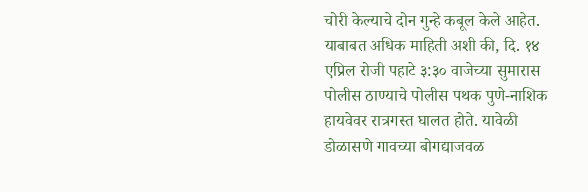चोरी केल्याचे दोन गुन्हे कबूल केले आहेत. याबाबत अधिक माहिती अशी की, दि. १४ एप्रिल रोजी पहाटे ३:३० वाजेच्या सुमारास पोलीस ठाण्याचे पोलीस पथक पुणे-नाशिक हायवेवर रात्रगस्त घालत होते. यावेळी डोळासणे गावच्या बोगद्याजवळ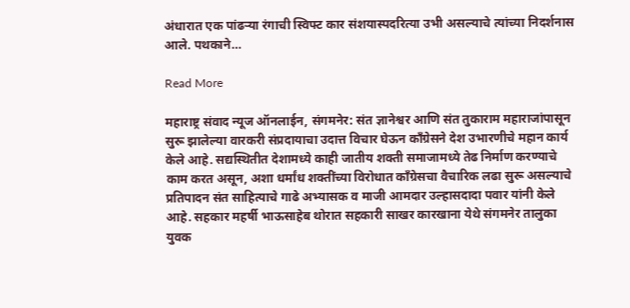अंधारात एक पांढऱ्या रंगाची स्विफ्ट कार संशयास्पदरित्या उभी असल्याचे त्यांच्या निदर्शनास आले. पथकाने…

Read More

महाराष्ट्र संवाद न्यूज ऑनलाईन, संगमनेर: संत ज्ञानेश्वर आणि संत तुकाराम महाराजांपासून सुरू झालेल्या वारकरी संप्रदायाचा उदात्त विचार घेऊन काँग्रेसने देश उभारणीचे महान कार्य केले आहे. सद्यस्थितीत देशामध्ये काही जातीय शक्ती समाजामध्ये तेढ निर्माण करण्याचे काम करत असून, अशा धर्मांध शक्तींच्या विरोधात काँग्रेसचा वैचारिक लढा सुरू असल्याचे प्रतिपादन संत साहित्याचे गाढे अभ्यासक व माजी आमदार उल्हासदादा पवार यांनी केले आहे. सहकार महर्षी भाऊसाहेब थोरात सहकारी साखर कारखाना येथे संगमनेर तालुका युवक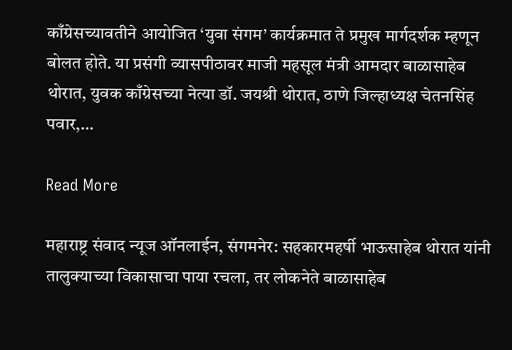काँग्रेसच्यावतीने आयोजित ‘युवा संगम’ कार्यक्रमात ते प्रमुख मार्गदर्शक म्हणून बोलत होते. या प्रसंगी व्यासपीठावर माजी महसूल मंत्री आमदार बाळासाहेब थोरात, युवक काँग्रेसच्या नेत्या डॉ. जयश्री थोरात, ठाणे जिल्हाध्यक्ष चेतनसिंह पवार,…

Read More

महाराष्ट्र संवाद न्यूज ऑनलाईन, संगमनेर: सहकारमहर्षी भाऊसाहेब थोरात यांनी तालुक्याच्या विकासाचा पाया रचला, तर लोकनेते बाळासाहेब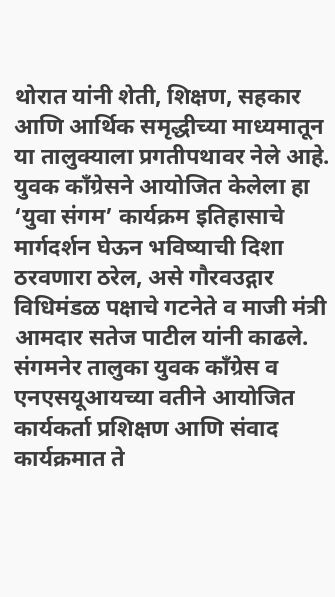थोरात यांनी शेती, शिक्षण, सहकार आणि आर्थिक समृद्धीच्या माध्यमातून या तालुक्याला प्रगतीपथावर नेले आहे. युवक काँग्रेसने आयोजित केलेला हा ‘युवा संगम’ कार्यक्रम इतिहासाचे मार्गदर्शन घेऊन भविष्याची दिशा ठरवणारा ठरेल, असे गौरवउद्गार विधिमंडळ पक्षाचे गटनेते व माजी मंत्री आमदार सतेज पाटील यांनी काढले.  संगमनेर तालुका युवक काँग्रेस व एनएसयूआयच्या वतीने आयोजित कार्यकर्ता प्रशिक्षण आणि संवाद कार्यक्रमात ते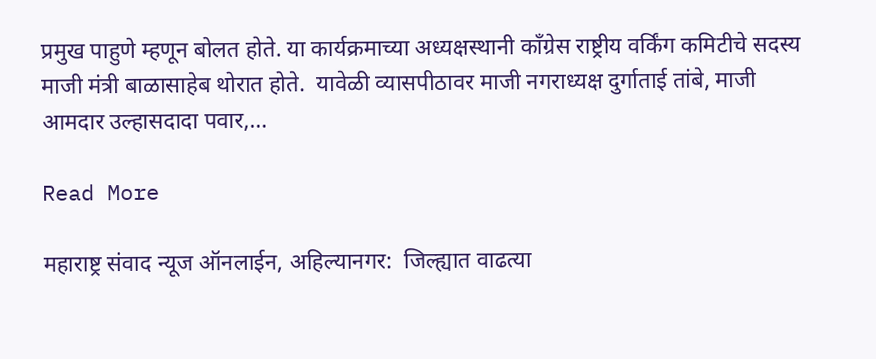प्रमुख पाहुणे म्हणून बोलत होते. या कार्यक्रमाच्या अध्यक्षस्थानी काँग्रेस राष्ट्रीय वर्किंग कमिटीचे सदस्य माजी मंत्री बाळासाहेब थोरात होते.  यावेळी व्यासपीठावर माजी नगराध्यक्ष दुर्गाताई तांबे, माजी आमदार उल्हासदादा पवार,…

Read More

महाराष्ट्र संवाद न्यूज ऑनलाईन, अहिल्यानगर:  जिल्ह्यात वाढत्या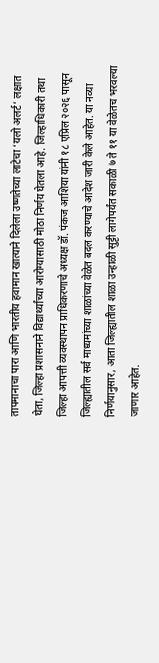तापमानाचा पारा आणि भारतीय हवामान खात्याने दिलेला उष्णतेच्या लाटेचा ‘यलो अलर्ट’ लक्षात घेता, जिल्हा प्रशासनाने विद्यार्थ्यांच्या आरोग्यासाठी मोठा निर्णय घेतला आहे. जिल्हाधिकारी तथा जिल्हा आपत्ती व्यवस्थापन प्राधिकरणाचे अध्यक्ष डॉ. पंकज आशिया यांनी १८ एप्रिल २०२६ पासून जिल्ह्यातील सर्व माध्यमांच्या शाळांच्या वेळेत बदल करण्याचे आदेश जारी केले आहेत. या नव्या निर्णयानुसार, आता जिल्ह्यातील शाळा उन्हाळी सुट्टी लागेपर्यंत सकाळी ७ ते ११ या वेळेतच भरवल्या जाणार आहेत.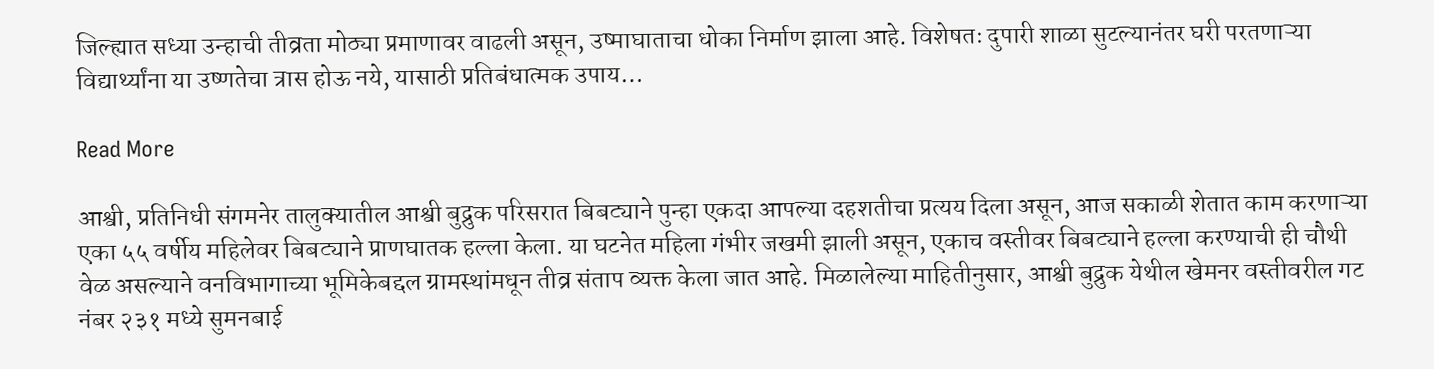जिल्ह्यात सध्या उन्हाची तीव्रता मोठ्या प्रमाणावर वाढली असून, उष्माघाताचा धोका निर्माण झाला आहे. विशेषतः दुपारी शाळा सुटल्यानंतर घरी परतणाऱ्या विद्यार्थ्यांना या उष्णतेचा त्रास होऊ नये, यासाठी प्रतिबंधात्मक उपाय…

Read More

आश्वी, प्रतिनिधी संगमनेर तालुक्यातील आश्वी बुद्रुक परिसरात बिबट्याने पुन्हा एकदा आपल्या दहशतीचा प्रत्यय दिला असून, आज सकाळी शेतात काम करणाऱ्या एका ५५ वर्षीय महिलेवर बिबट्याने प्राणघातक हल्ला केला. या घटनेत महिला गंभीर जखमी झाली असून, एकाच वस्तीवर बिबट्याने हल्ला करण्याची ही चौथी वेळ असल्याने वनविभागाच्या भूमिकेबद्दल ग्रामस्थांमधून तीव्र संताप व्यक्त केला जात आहे. मिळालेल्या माहितीनुसार, आश्वी बुद्रुक येथील खेमनर वस्तीवरील गट नंबर २३१ मध्ये सुमनबाई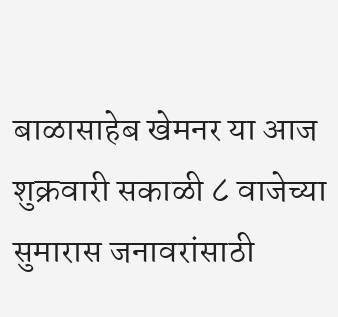बाळासाहेब खेमनर या आज शुक्रवारी सकाळी ८ वाजेच्या सुमारास जनावरांसाठी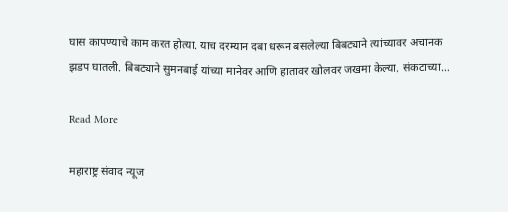घास कापण्याचे काम करत होत्या. याच दरम्यान दबा धरून बसलेल्या बिबट्याने त्यांच्यावर अचानक झडप घातली. बिबट्याने सुमनबाई यांच्या मानेवर आणि हातावर खोलवर जखमा केल्या. संकटाच्या…

Read More

महाराष्ट्र संवाद न्यूज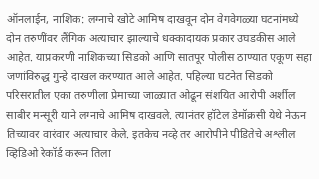ऑनलाईन, नाशिक: लग्नाचे खोटे आमिष दाखवून दोन वेगवेगळ्या घटनांमध्ये दोन तरुणींवर लैंगिक अत्याचार झाल्याचे धक्कादायक प्रकार उघडकीस आले आहेत. याप्रकरणी नाशिकच्या सिडको आणि सातपूर पोलीस ठाण्यात एकूण सहा जणांविरुद्ध गुन्हे दाखल करण्यात आले आहेत. पहिल्या घटनेत सिडको परिसरातील एका तरुणीला प्रेमाच्या जाळ्यात ओढून संशयित आरोपी अर्शील साबीर मन्सूरी याने लग्नाचे आमिष दाखवले. त्यानंतर हॉटेल डेमॉक्रसी येथे नेऊन तिच्यावर वारंवार अत्याचार केले. इतकेच नव्हे तर आरोपीने पीडितेचे अश्लील व्हिडिओ रेकॉर्ड करून तिला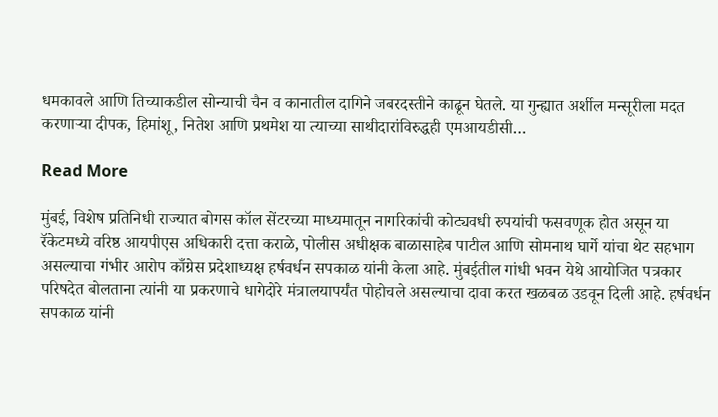धमकावले आणि तिच्याकडील सोन्याची चैन व कानातील दागिने जबरदस्तीने काढून घेतले. या गुन्ह्यात अर्शील मन्सूरीला मदत करणाऱ्या दीपक, हिमांशू, नितेश आणि प्रथमेश या त्याच्या साथीदारांविरुद्धही एमआयडीसी…

Read More

मुंबई, विशेष प्रतिनिधी राज्यात बोगस कॉल सेंटरच्या माध्यमातून नागरिकांची कोट्यवधी रुपयांची फसवणूक होत असून या रॅकेटमध्ये वरिष्ठ आयपीएस अधिकारी दत्ता कराळे, पोलीस अधीक्षक बाळासाहेब पाटील आणि सोमनाथ घार्गे यांचा थेट सहभाग असल्याचा गंभीर आरोप काँग्रेस प्रदेशाध्यक्ष हर्षवर्धन सपकाळ यांनी केला आहे. मुंबईतील गांधी भवन येथे आयोजित पत्रकार परिषदेत बोलताना त्यांनी या प्रकरणाचे धागेदोरे मंत्रालयापर्यंत पोहोचले असल्याचा दावा करत खळबळ उडवून दिली आहे. हर्षवर्धन सपकाळ यांनी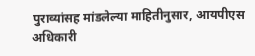पुराव्यांसह मांडलेल्या माहितीनुसार, आयपीएस अधिकारी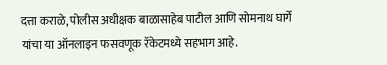दत्ता कराळे, पोलीस अधीक्षक बाळासाहेब पाटील आणि सोमनाथ घार्गे यांचा या ऑनलाइन फसवणूक रॅकेटमध्ये सहभाग आहे.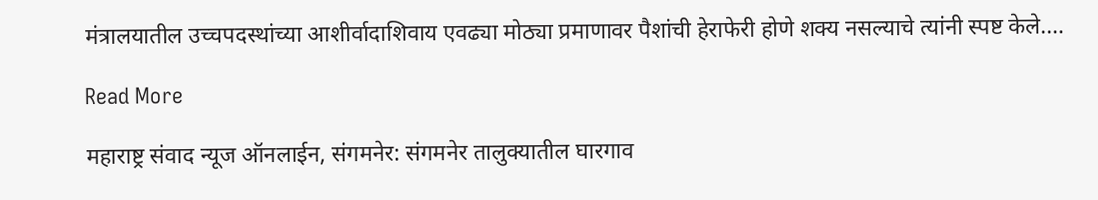मंत्रालयातील उच्चपदस्थांच्या आशीर्वादाशिवाय एवढ्या मोठ्या प्रमाणावर पैशांची हेराफेरी होणे शक्य नसल्याचे त्यांनी स्पष्ट केले.…

Read More

महाराष्ट्र संवाद न्यूज ऑनलाईन, संगमनेर: संगमनेर तालुक्यातील घारगाव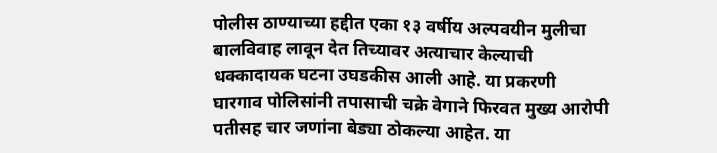पोलीस ठाण्याच्या हद्दीत एका १३ वर्षीय अल्पवयीन मुलीचा बालविवाह लावून देत तिच्यावर अत्याचार केल्याची धक्कादायक घटना उघडकीस आली आहे. या प्रकरणी घारगाव पोलिसांनी तपासाची चक्रे वेगाने फिरवत मुख्य आरोपी पतीसह चार जणांना बेड्या ठोकल्या आहेत. या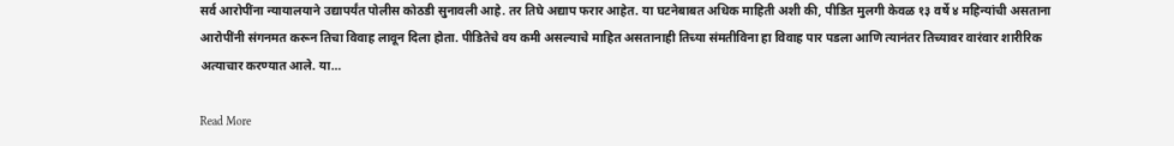सर्व आरोपींना न्यायालयाने उद्यापर्यंत पोलीस कोठडी सुनावली आहे. तर तिघे अद्याप फरार आहेत. या घटनेबाबत अधिक माहिती अशी की, पीडित मुलगी केवळ १३ वर्षे ४ महिन्यांची असताना आरोपींनी संगनमत करून तिचा विवाह लावून दिला होता. पीडितेचे वय कमी असल्याचे माहित असतानाही तिच्या संमतीविना हा विवाह पार पडला आणि त्यानंतर तिच्यावर वारंवार शारीरिक अत्याचार करण्यात आले. या…

Read More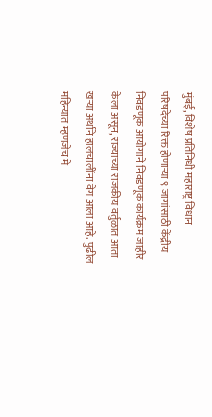मुंबई, विशेष प्रतिनिधी महाराष्ट्र विधान परिषदेच्या रिक्त होणाऱ्या ९ जागांसाठी केंद्रीय निवडणूक आयोगाने निवडणूक कार्यक्रम जाहीर केला असून, राज्याच्या राजकीय वर्तुळात आता खऱ्या अर्थाने हालचालींना वेग आला आहे. पुढील महिन्यात म्हणजेच मे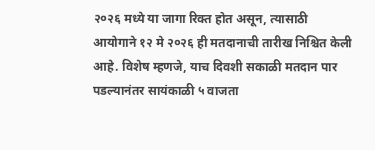२०२६ मध्ये या जागा रिक्त होत असून, त्यासाठी आयोगाने १२ मे २०२६ ही मतदानाची तारीख निश्चित केली आहे. विशेष म्हणजे, याच दिवशी सकाळी मतदान पार पडल्यानंतर सायंकाळी ५ वाजता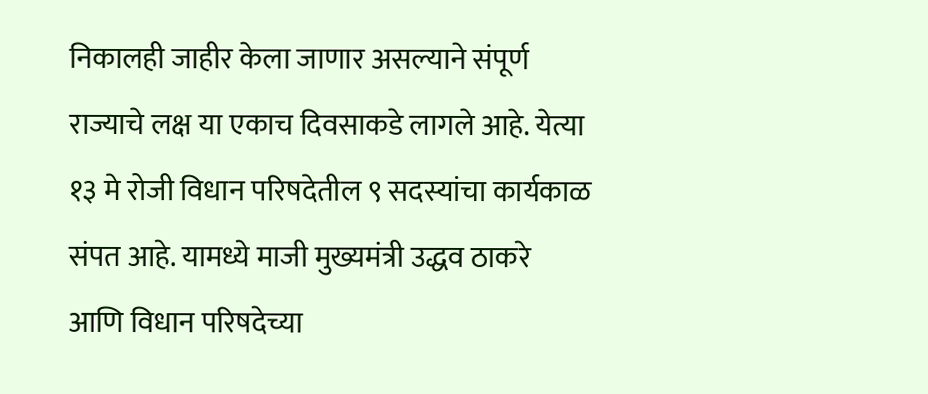निकालही जाहीर केला जाणार असल्याने संपूर्ण राज्याचे लक्ष या एकाच दिवसाकडे लागले आहे. येत्या १३ मे रोजी विधान परिषदेतील ९ सदस्यांचा कार्यकाळ संपत आहे. यामध्ये माजी मुख्यमंत्री उद्धव ठाकरे आणि विधान परिषदेच्या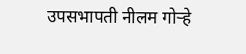उपसभापती नीलम गोऱ्हे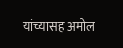यांच्यासह अमोल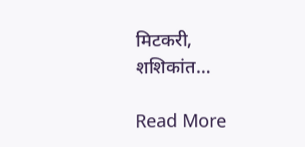मिटकरी, शशिकांत…

Read More